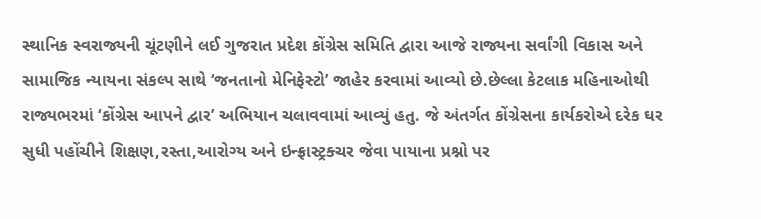સ્થાનિક સ્વરાજ્યની ચૂંટણીને લઈ ગુજરાત પ્રદેશ કોંગ્રેસ સમિતિ દ્વારા આજે રાજ્યના સર્વાંગી વિકાસ અને સામાજિક ન્યાયના સંકલ્પ સાથે ‘જનતાનો મેનિફેસ્ટો’ જાહેર કરવામાં આવ્યો છે.છેલ્લા કેટલાક મહિનાઓથી રાજ્યભરમાં ‘કોંગ્રેસ આપને દ્વાર’ અભિયાન ચલાવવામાં આવ્યું હતુ. જે અંતર્ગત કોંગ્રેસના કાર્યકરોએ દરેક ઘર સુધી પહોંચીને શિક્ષણ,રસ્તા,આરોગ્ય અને ઇન્ફ્રાસ્ટ્રક્ચર જેવા પાયાના પ્રશ્નો પર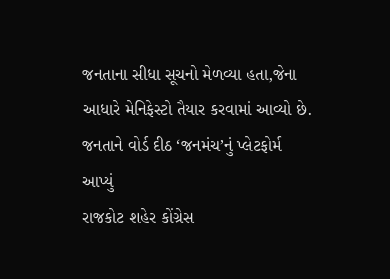જનતાના સીધા સૂચનો મેળવ્યા હતા,જેના આધારે મેનિફેસ્ટો તૈયાર કરવામાં આવ્યો છે.
જનતાને વોર્ડ દીઠ ‘જનમંચ’નું પ્લેટફોર્મ આપ્યું
રાજકોટ શહેર કોંગ્રેસ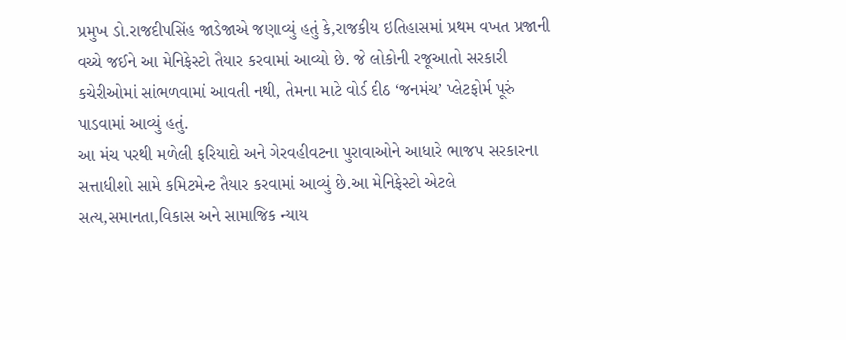પ્રમુખ ડો.રાજદીપસિંહ જાડેજાએ જણાવ્યું હતું કે,રાજકીય ઇતિહાસમાં પ્રથમ વખત પ્રજાની વચ્ચે જઈને આ મેનિફેસ્ટો તૈયાર કરવામાં આવ્યો છે. જે લોકોની રજૂઆતો સરકારી કચેરીઓમાં સાંભળવામાં આવતી નથી, તેમના માટે વોર્ડ દીઠ ‘જનમંચ’ પ્લેટફોર્મ પૂરું પાડવામાં આવ્યું હતું.
આ મંચ પરથી મળેલી ફરિયાદો અને ગેરવહીવટના પુરાવાઓને આધારે ભાજપ સરકારના સત્તાધીશો સામે કમિટમેન્ટ તૈયાર કરવામાં આવ્યું છે.આ મેનિફેસ્ટો એટલે સત્ય,સમાનતા,વિકાસ અને સામાજિક ન્યાય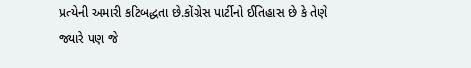પ્રત્યેની અમારી કટિબદ્ધતા છે.કોંગ્રેસ પાર્ટીનો ઈતિહાસ છે કે તેણે જ્યારે પણ જે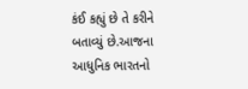કંઈ કહ્યું છે તે કરીને બતાવ્યું છે.આજના આધુનિક ભારતનો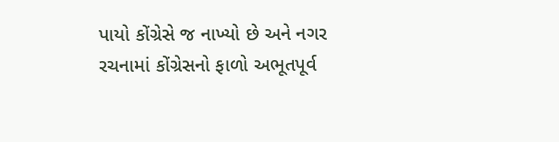પાયો કોંગ્રેસે જ નાખ્યો છે અને નગર રચનામાં કોંગ્રેસનો ફાળો અભૂતપૂર્વ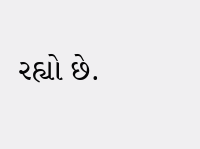રહ્યો છે.